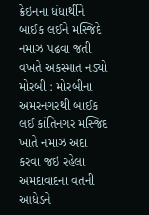ક્રેઇનના ધંધાર્થીને બાઈક લઈને મસ્જિદે નમાઝ પઢવા જતી વખતે અકસ્માત નડ્યો
મોરબી : મોરબીના અમરનગરથી બાઈક લઈ કાંતિનગર મસ્જિદ ખાતે નમાઝ અદા કરવા જઇ રહેલા અમદાવાદના વતની આધેડને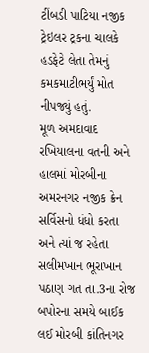ટીંબડી પાટિયા નજીક ટ્રેઇલર ટ્રકના ચાલકે હડફેટે લેતા તેમનું કમકમાટીભર્યું મોત નીપજ્યું હતું.
મૂળ અમદાવાદ રખિયાલના વતની અને હાલમાં મોરબીના અમરનગર નજીક ક્રેન સર્વિસનો ધંધો કરતા અને ત્યાં જ રહેતા સલીમખાન ભૂરાખાન પઠાણ ગત તા.3ના રોજ બપોરના સમયે બાઈક લઈ મોરબી કાંતિનગર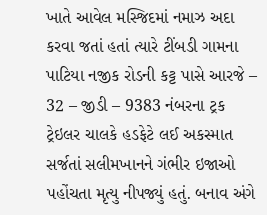ખાતે આવેલ મસ્જિદમાં નમાઝ અદા કરવા જતાં હતાં ત્યારે ટીંબડી ગામના પાટિયા નજીક રોડની કટ્ટ પાસે આરજે – 32 – જીડી – 9383 નંબરના ટ્રક ટ્રેઇલર ચાલકે હડફેટે લઈ અકસ્માત સર્જતાં સલીમખાનને ગંભીર ઇજાઓ પહોંચતા મૃત્યુ નીપજ્યું હતું. બનાવ અંગે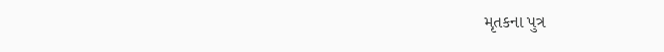મૃતકના પુત્ર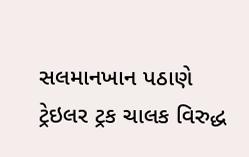સલમાનખાન પઠાણે ટ્રેઇલર ટ્રક ચાલક વિરુદ્ધ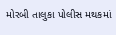મોરબી તાલુકા પોલીસ મથકમાં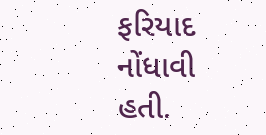ફરિયાદ નોંધાવી હતી.